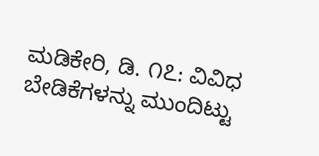ಮಡಿಕೇರಿ, ಡಿ. ೧೭: ವಿವಿಧ ಬೇಡಿಕೆಗಳನ್ನು ಮುಂದಿಟ್ಟು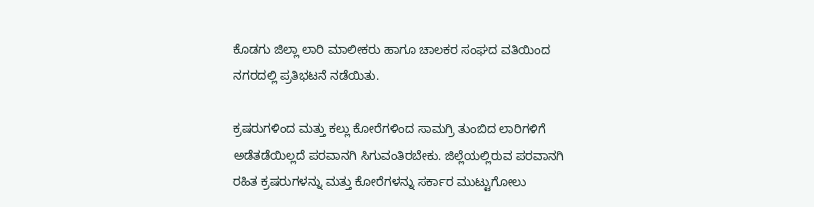ಕೊಡಗು ಜಿಲ್ಲಾ ಲಾರಿ ಮಾಲೀಕರು ಹಾಗೂ ಚಾಲಕರ ಸಂಘದ ವತಿಯಿಂದ ನಗರದಲ್ಲಿ ಪ್ರತಿಭಟನೆ ನಡೆಯಿತು.

ಕ್ರಷರುಗಳಿಂದ ಮತ್ತು ಕಲ್ಲು ಕೋರೆಗಳಿಂದ ಸಾಮಗ್ರಿ ತುಂಬಿದ ಲಾರಿಗಳಿಗೆ ಅಡೆತಡೆಯಿಲ್ಲದೆ ಪರವಾನಗಿ ಸಿಗುವಂತಿರಬೇಕು. ಜಿಲ್ಲೆಯಲ್ಲಿರುವ ಪರವಾನಗಿ ರಹಿತ ಕ್ರಷರುಗಳನ್ನು ಮತ್ತು ಕೋರೆಗಳನ್ನು ಸರ್ಕಾರ ಮುಟ್ಟುಗೋಲು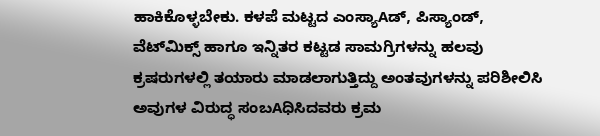ಹಾಕಿಕೊಳ್ಳಬೇಕು. ಕಳಪೆ ಮಟ್ಟದ ಎಂಸ್ಯಾAಡ್, ಪಿಸ್ಯಾಂಡ್, ವೆಟ್‌ಮಿಕ್ಸ್ ಹಾಗೂ ಇನ್ನಿತರ ಕಟ್ಟಡ ಸಾಮಗ್ರಿಗಳನ್ನು ಹಲವು ಕ್ರಷರುಗಳಲ್ಲಿ ತಯಾರು ಮಾಡಲಾಗುತ್ತಿದ್ದು ಅಂತವುಗಳನ್ನು ಪರಿಶೀಲಿಸಿ ಅವುಗಳ ವಿರುದ್ಧ ಸಂಬAಧಿಸಿದವರು ಕ್ರಮ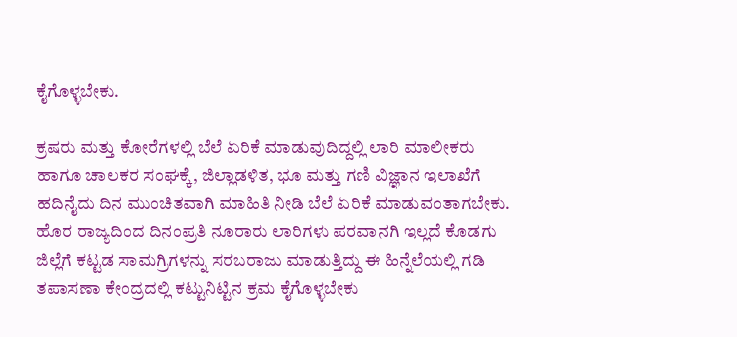ಕೈಗೊಳ್ಳಬೇಕು.

ಕ್ರಷರು ಮತ್ತು ಕೋರೆಗಳಲ್ಲಿ ಬೆಲೆ ಏರಿಕೆ ಮಾಡುವುದಿದ್ದಲ್ಲಿ ಲಾರಿ ಮಾಲೀಕರು ಹಾಗೂ ಚಾಲಕರ ಸಂಘಕ್ಕೆ, ಜಿಲ್ಲಾಡಳಿತ, ಭೂ ಮತ್ತು ಗಣಿ ವಿಜ್ಞಾನ ಇಲಾಖೆಗೆ ಹದಿನೈದು ದಿನ ಮುಂಚಿತವಾಗಿ ಮಾಹಿತಿ ನೀಡಿ ಬೆಲೆ ಏರಿಕೆ ಮಾಡುವಂತಾಗಬೇಕು. ಹೊರ ರಾಜ್ಯದಿಂದ ದಿನಂಪ್ರತಿ ನೂರಾರು ಲಾರಿಗಳು ಪರವಾನಗಿ ಇಲ್ಲದೆ ಕೊಡಗು ಜಿಲ್ಲೆಗೆ ಕಟ್ಟಡ ಸಾಮಗ್ರಿಗಳನ್ನು ಸರಬರಾಜು ಮಾಡುತ್ತಿದ್ದು ಈ ಹಿನ್ನೆಲೆಯಲ್ಲಿ ಗಡಿ ತಪಾಸಣಾ ಕೇಂದ್ರದಲ್ಲಿ ಕಟ್ಟುನಿಟ್ಟಿನ ಕ್ರಮ ಕೈಗೊಳ್ಳಬೇಕು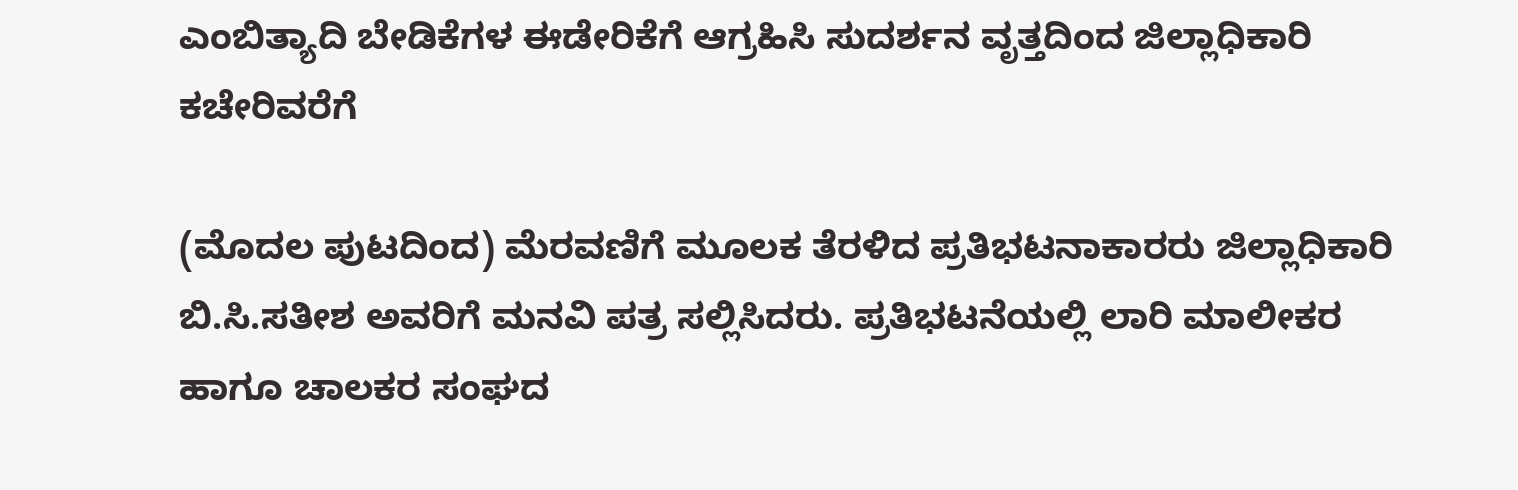ಎಂಬಿತ್ಯಾದಿ ಬೇಡಿಕೆಗಳ ಈಡೇರಿಕೆಗೆ ಆಗ್ರಹಿಸಿ ಸುದರ್ಶನ ವೃತ್ತದಿಂದ ಜಿಲ್ಲಾಧಿಕಾರಿ ಕಚೇರಿವರೆಗೆ

(ಮೊದಲ ಪುಟದಿಂದ) ಮೆರವಣಿಗೆ ಮೂಲಕ ತೆರಳಿದ ಪ್ರತಿಭಟನಾಕಾರರು ಜಿಲ್ಲಾಧಿಕಾರಿ ಬಿ.ಸಿ.ಸತೀಶ ಅವರಿಗೆ ಮನವಿ ಪತ್ರ ಸಲ್ಲಿಸಿದರು. ಪ್ರತಿಭಟನೆಯಲ್ಲಿ ಲಾರಿ ಮಾಲೀಕರ ಹಾಗೂ ಚಾಲಕರ ಸಂಘದ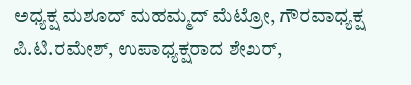ಅಧ್ಯಕ್ಷ ಮಶೂದ್ ಮಹಮ್ಮದ್ ಮೆಟ್ರೋ, ಗೌರವಾಧ್ಯಕ್ಷ ಪಿ.ಟಿ.ರಮೇಶ್, ಉಪಾಧ್ಯಕ್ಷರಾದ ಶೇಖರ್,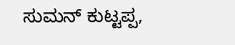ಸುಮನ್ ಕುಟ್ಟಪ್ಪ,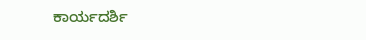ಕಾರ್ಯದರ್ಶಿ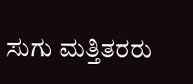ಸುಗು ಮತ್ತಿತರರು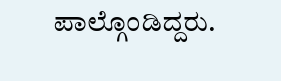ಪಾಲ್ಗೊಂಡಿದ್ದರು.